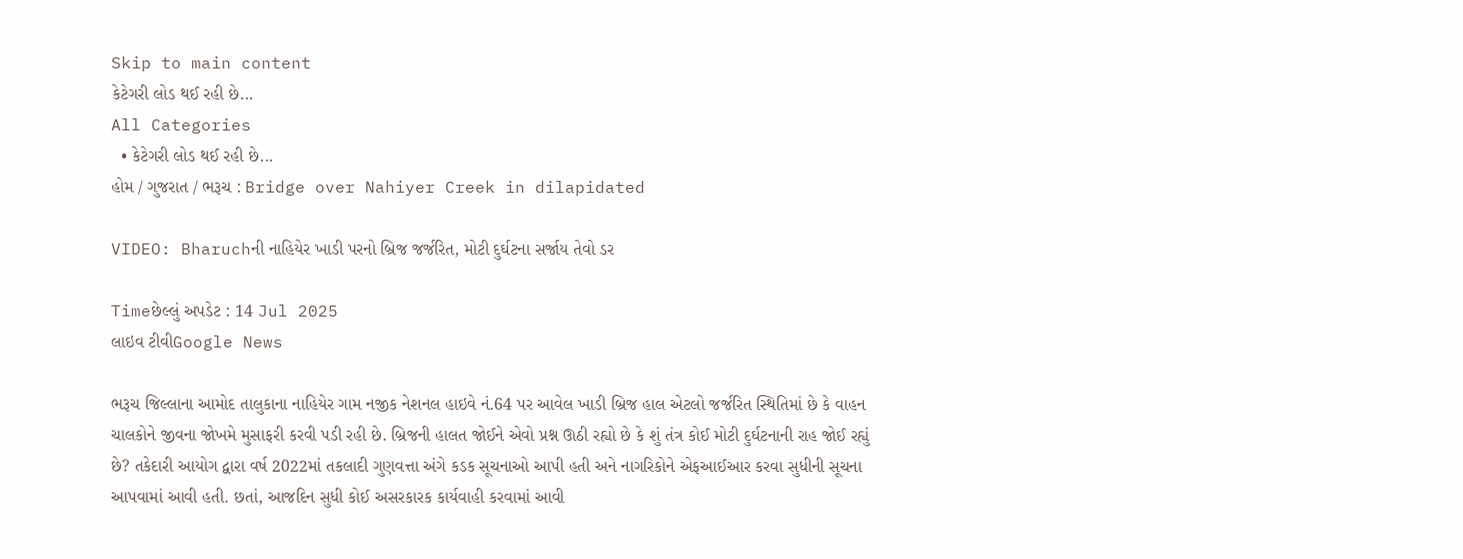Skip to main content
કેટેગરી લોડ થઈ રહી છે...
All Categories
  • કેટેગરી લોડ થઈ રહી છે...
હોમ / ગુજરાત / ભરૂચ : Bridge over Nahiyer Creek in dilapidated

VIDEO: Bharuchની નાહિયેર ખાડી પરનો બ્રિજ જર્જરિત, મોટી દુર્ઘટના સર્જાય તેવો ડર

Timeછેલ્લું અપડેટ : 14 Jul 2025
લાઇવ ટીવીGoogle News

ભરૂચ જિલ્લાના આમોદ તાલુકાના નાહિયેર ગામ નજીક નેશનલ હાઇવે નં.64 પર આવેલ ખાડી બ્રિજ હાલ એટલો જર્જરિત સ્થિતિમાં છે કે વાહન ચાલકોને જીવના જોખમે મુસાફરી કરવી પડી રહી છે. બ્રિજની હાલત જોઈને એવો પ્રશ્ન ઊઠી રહ્યો છે કે શું તંત્ર કોઈ મોટી દુર્ઘટનાની રાહ જોઈ રહ્યું છે? તકેદારી આયોગ દ્વારા વર્ષ 2022માં તકલાદી ગુણવત્તા અંગે કડક સૂચનાઓ આપી હતી અને નાગરિકોને એફઆઈઆર કરવા સુધીની સૂચના આપવામાં આવી હતી. છતાં, આજદિન સુધી કોઈ અસરકારક કાર્યવાહી કરવામાં આવી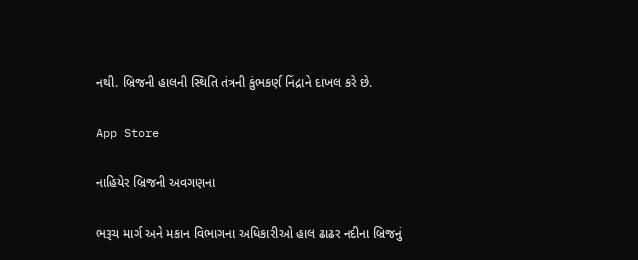નથી. બ્રિજની હાલની સ્થિતિ તંત્રની કુંભકર્ણ નિંદ્રાને દાખલ કરે છે.

App Store

નાહિયેર બ્રિજની અવગણના

ભરૂચ માર્ગ અને મકાન વિભાગના અધિકારીઓ હાલ ઢાઢર નદીના બ્રિજનું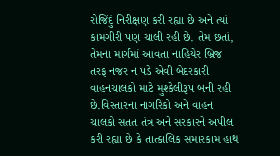રોજિંદું નિરીક્ષણ કરી રહ્યા છે અને ત્યાં કામગીરી પણ ચાલી રહી છે. તેમ છતાં, તેમના માર્ગમાં આવતા નાહિયેર બ્રિજ તરફ નજર ન પડે એવી બેદરકારી વાહનચાલકો માટે મુશ્કેલીરૂપ બની રહી છે.વિસ્તારના નાગરિકો અને વાહન ચાલકો સતત તંત્ર અને સરકારને અપીલ કરી રહ્યા છે કે તાત્કાલિક સમારકામ હાથ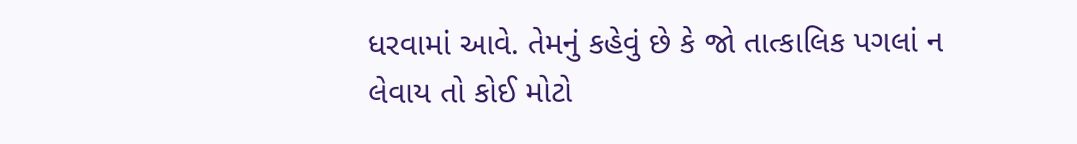ધરવામાં આવે. તેમનું કહેવું છે કે જો તાત્કાલિક પગલાં ન લેવાય તો કોઈ મોટો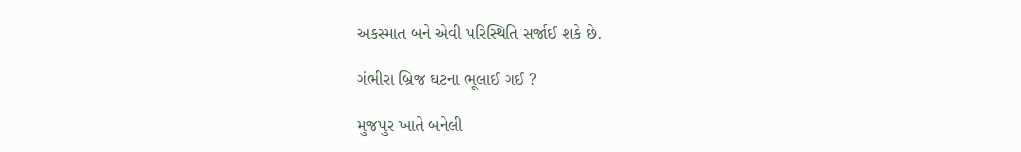અકસ્માત બને એવી પરિસ્થિતિ સર્જાઈ શકે છે.

ગંભીરા બ્રિજ ઘટના ભૂલાઈ ગઈ ?

મુજપુર ખાતે બનેલી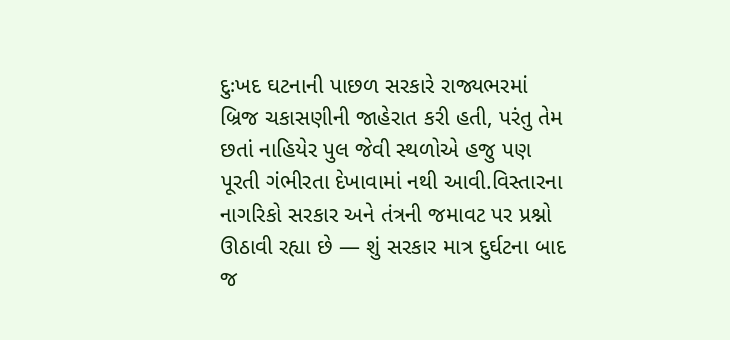દુઃખદ ઘટનાની પાછળ સરકારે રાજ્યભરમાં બ્રિજ ચકાસણીની જાહેરાત કરી હતી, પરંતુ તેમ છતાં નાહિયેર પુલ જેવી સ્થળોએ હજુ પણ પૂરતી ગંભીરતા દેખાવામાં નથી આવી.વિસ્તારના નાગરિકો સરકાર અને તંત્રની જમાવટ પર પ્રશ્નો ઊઠાવી રહ્યા છે — શું સરકાર માત્ર દુર્ઘટના બાદ જ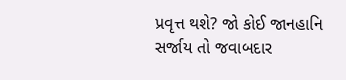પ્રવૃત્ત થશે? જો કોઈ જાનહાનિ સર્જાય તો જવાબદાર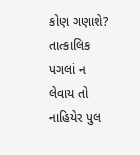કોણ ગણાશે? તાત્કાલિક પગલાં ન લેવાય તો નાહિયેર પુલ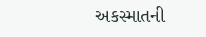અકસ્માતની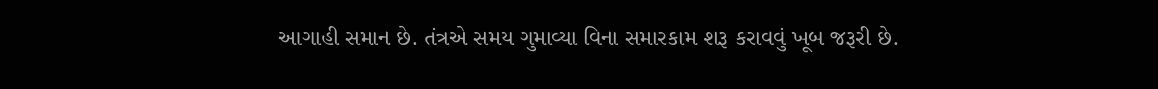આગાહી સમાન છે. તંત્રએ સમય ગુમાવ્યા વિના સમારકામ શરૂ કરાવવું ખૂબ જરૂરી છે.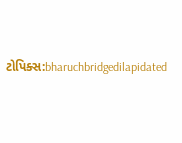ટોપિક્સ:bharuchbridgedilapidated